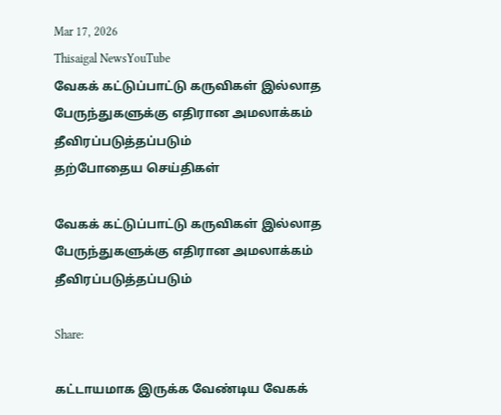Mar 17, 2026
Thisaigal NewsYouTube
வேகக் கட்டுப்பாட்டு கருவிகள் இல்லாத பேருந்துகளுக்கு எதிரான அமலாக்கம் தீவிரப்படுத்தப்படும்
தற்போதைய செய்திகள்

வேகக் கட்டுப்பாட்டு கருவிகள் இல்லாத பேருந்துகளுக்கு எதிரான அமலாக்கம் தீவிரப்படுத்தப்படும்

Share:

கட்டாயமாக இருக்க வேண்டிய வேகக்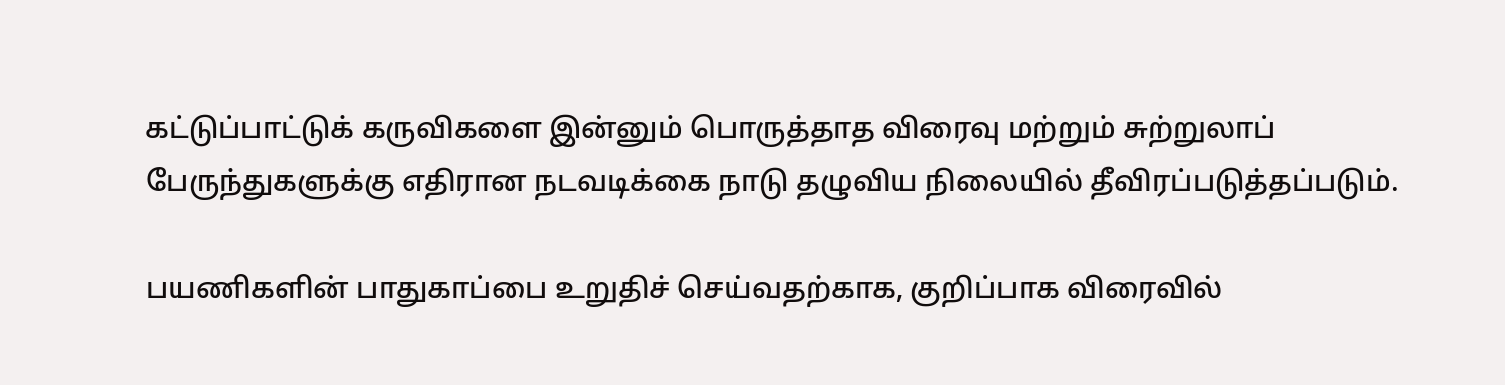கட்டுப்பாட்டுக் கருவிகளை இன்னும் பொருத்தாத விரைவு மற்றும் சுற்றுலாப் பேருந்துகளுக்கு எதிரான நடவடிக்கை நாடு தழுவிய நிலையில் தீவிரப்படுத்தப்படும்.

பயணிகளின் பாதுகாப்பை உறுதிச் செய்வதற்காக, குறிப்பாக விரைவில்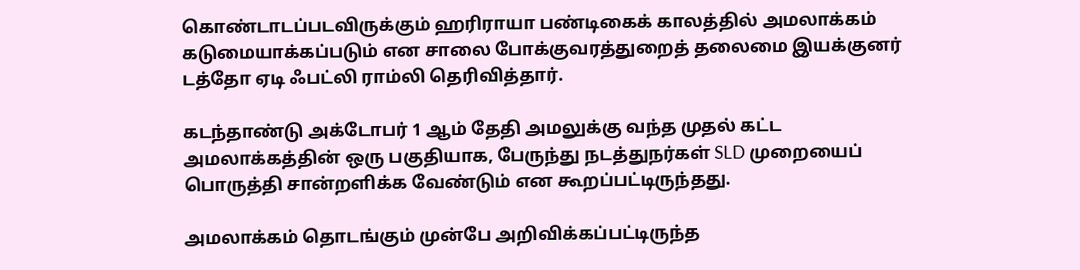கொண்டாடப்படவிருக்கும் ஹரிராயா பண்டிகைக் காலத்தில் அமலாக்கம் கடுமையாக்கப்படும் என சாலை போக்குவரத்துறைத் தலைமை இயக்குனர் டத்தோ ஏடி ஃபட்லி ராம்லி தெரிவித்தார்.

கடந்தாண்டு அக்டோபர் 1 ஆம் தேதி அமலுக்கு வந்த முதல் கட்ட அமலாக்கத்தின் ஒரு பகுதியாக, பேருந்து நடத்துநர்கள் SLD முறையைப் பொருத்தி சான்றளிக்க வேண்டும் என கூறப்பட்டிருந்தது.

அமலாக்கம் தொடங்கும் முன்பே அறிவிக்கப்பட்டிருந்த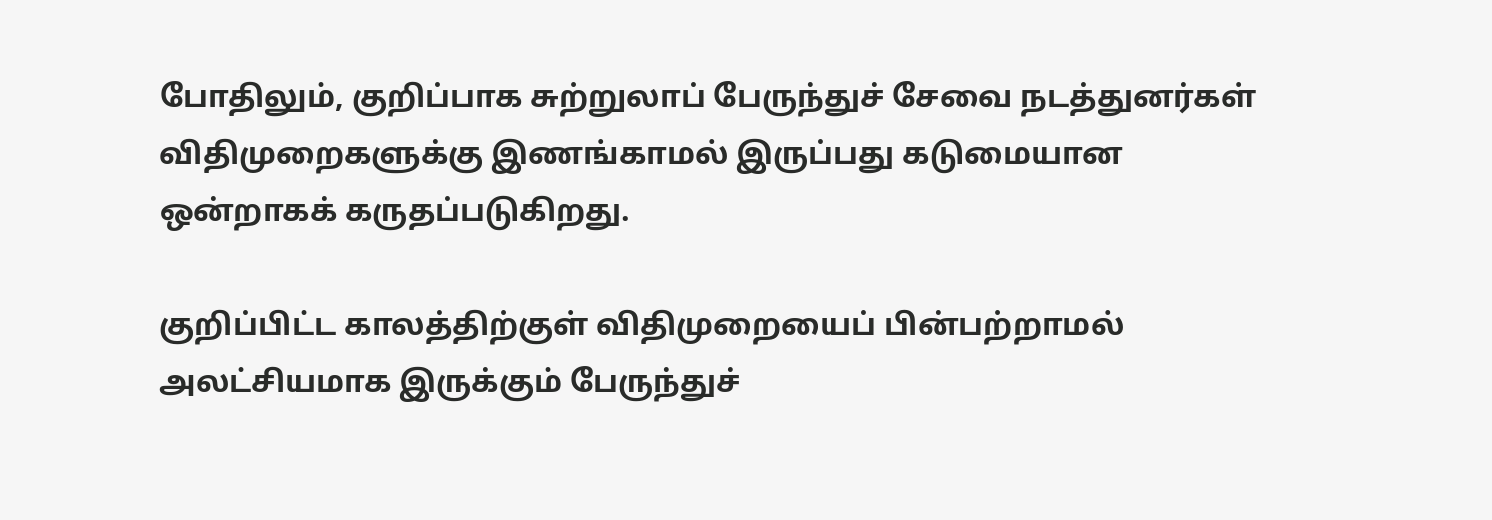போதிலும், குறிப்பாக சுற்றுலாப் பேருந்துச் சேவை நடத்துனர்கள் விதிமுறைகளுக்கு இணங்காமல் இருப்பது கடுமையான ஒன்றாகக் கருதப்படுகிறது.

குறிப்பிட்ட காலத்திற்குள் விதிமுறையைப் பின்பற்றாமல் அலட்சியமாக இருக்கும் பேருந்துச்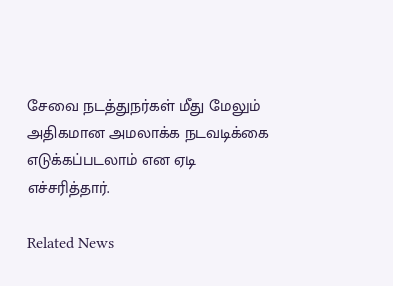சேவை நடத்துநர்கள் மீது மேலும் அதிகமான அமலாக்க நடவடிக்கை எடுக்கப்படலாம் என ஏடி எச்சரித்தார்.

Related News